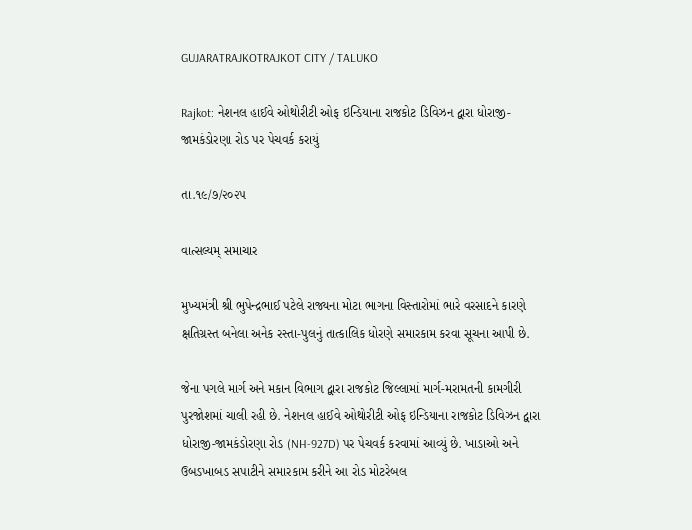GUJARATRAJKOTRAJKOT CITY / TALUKO

Rajkot: નેશનલ હાઈવે ઓથોરીટી ઓફ ઇન્ડિયાના રાજકોટ ડિવિઝન દ્વારા ધોરાજી-જામકંડોરણા રોડ પર પેચવર્ક કરાયું

તા.૧૯/૭/૨૦૨૫

વાત્સલ્યમ્ સમાચાર

મુખ્યમંત્રી શ્રી ભુપેન્દ્રભાઈ પટેલે રાજ્યના મોટા ભાગના વિસ્તારોમાં ભારે વરસાદને કારણે ક્ષતિગ્રસ્ત બનેલા અનેક રસ્તા-પુલનું તાત્કાલિક ધોરણે સમારકામ કરવા સૂચના આપી છે.

જેના પગલે માર્ગ અને મકાન વિભાગ દ્વારા રાજકોટ જિલ્લામાં માર્ગ-મરામતની કામગીરી પુરજોશમાં ચાલી રહી છે. નેશનલ હાઈવે ઓથોરીટી ઓફ ઇન્ડિયાના રાજકોટ ડિવિઝન દ્વારા ધોરાજી-જામકંડોરણા રોડ (NH-927D) પર પેચવર્ક કરવામાં આવ્યું છે. ખાડાઓ અને ઉબડખાબડ સપાટીને સમારકામ કરીને આ રોડ મોટરેબલ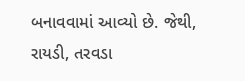બનાવવામાં આવ્યો છે. જેથી, રાયડી, તરવડા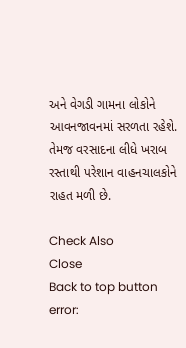અને વેગડી ગામના લોકોને આવનજાવનમાં સરળતા રહેશે. તેમજ વરસાદના લીધે ખરાબ રસ્તાથી પરેશાન વાહનચાલકોને રાહત મળી છે.

Check Also
Close
Back to top button
error: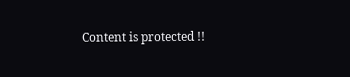Content is protected !!